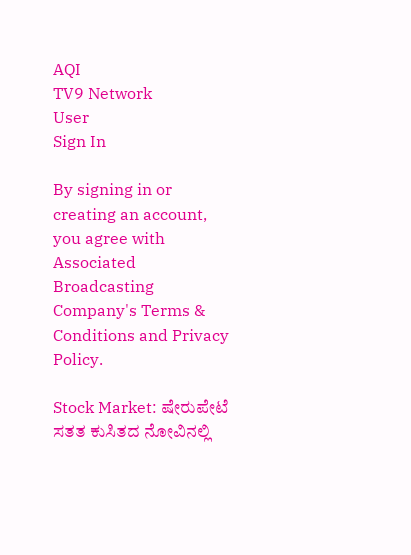AQI
TV9 Network
User
Sign In

By signing in or creating an account, you agree with Associated Broadcasting Company's Terms & Conditions and Privacy Policy.

Stock Market: ಷೇರುಪೇಟೆ ಸತತ ಕುಸಿತದ ನೋವಿನಲ್ಲಿ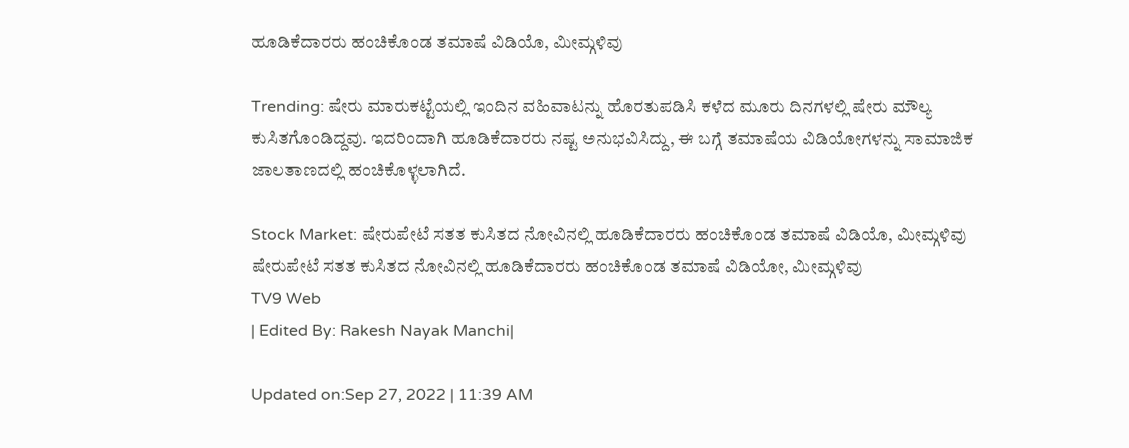ಹೂಡಿಕೆದಾರರು ಹಂಚಿಕೊಂಡ ತಮಾಷೆ ವಿಡಿಯೊ, ಮೀಮ್ಗಳಿವು

Trending: ಷೇರು ಮಾರುಕಟ್ಟೆಯಲ್ಲಿ ಇಂದಿನ ವಹಿವಾಟನ್ನು ಹೊರತುಪಡಿಸಿ ಕಳೆದ ಮೂರು ದಿನಗಳಲ್ಲಿ ಷೇರು ಮೌಲ್ಯ ಕುಸಿತಗೊಂಡಿದ್ದವು. ಇದರಿಂದಾಗಿ ಹೂಡಿಕೆದಾರರು ನಷ್ಟ ಅನುಭವಿಸಿದ್ದು, ಈ ಬಗ್ಗೆ ತಮಾಷೆಯ ವಿಡಿಯೋಗಳನ್ನು ಸಾಮಾಜಿಕ ಜಾಲತಾಣದಲ್ಲಿ ಹಂಚಿಕೊಳ್ಳಲಾಗಿದೆ.

Stock Market: ಷೇರುಪೇಟೆ ಸತತ ಕುಸಿತದ ನೋವಿನಲ್ಲಿ ಹೂಡಿಕೆದಾರರು ಹಂಚಿಕೊಂಡ ತಮಾಷೆ ವಿಡಿಯೊ, ಮೀಮ್ಗಳಿವು
ಷೇರುಪೇಟೆ ಸತತ ಕುಸಿತದ ನೋವಿನಲ್ಲಿ ಹೂಡಿಕೆದಾರರು ಹಂಚಿಕೊಂಡ ತಮಾಷೆ ವಿಡಿಯೋ, ಮೀಮ್ಗಳಿವು
TV9 Web
| Edited By: Rakesh Nayak Manchi|

Updated on:Sep 27, 2022 | 11:39 AM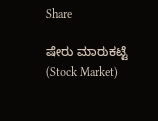Share

ಷೇರು ಮಾರುಕಟ್ಟೆ (Stock Market)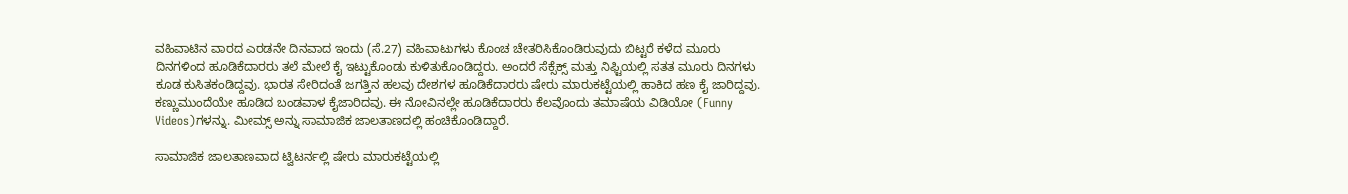ವಹಿವಾಟಿನ ವಾರದ ಎರಡನೇ ದಿನವಾದ ಇಂದು (ಸೆ.27) ವಹಿವಾಟುಗಳು ಕೊಂಚ ಚೇತರಿಸಿಕೊಂಡಿರುವುದು ಬಿಟ್ಟರೆ ಕಳೆದ ಮೂರು ದಿನಗಳಿಂದ ಹೂಡಿಕೆದಾರರು ತಲೆ ಮೇಲೆ ಕೈ ಇಟ್ಟುಕೊಂಡು ಕುಳಿತುಕೊಂಡಿದ್ದರು. ಅಂದರೆ ಸೆಕ್ಸೆಕ್ಸ್ ಮತ್ತು ನಿಫ್ಟಿಯಲ್ಲಿ ಸತತ ಮೂರು ದಿನಗಳು ಕೂಡ ಕುಸಿತಕಂಡಿದ್ದವು. ಭಾರತ ಸೇರಿದಂತೆ ಜಗತ್ತಿನ ಹಲವು ದೇಶಗಳ ಹೂಡಿಕೆದಾರರು ಷೇರು ಮಾರುಕಟ್ಟೆಯಲ್ಲಿ ಹಾಕಿದ ಹಣ ಕೈ ಜಾರಿದ್ದವು. ಕಣ್ಣುಮುಂದೆಯೇ ಹೂಡಿದ ಬಂಡವಾಳ ಕೈಜಾರಿದವು. ಈ ನೋವಿನಲ್ಲೇ ಹೂಡಿಕೆದಾರರು ಕೆಲವೊಂದು ತಮಾಷೆಯ ವಿಡಿಯೋ (Funny Videos)ಗಳನ್ನು. ಮೀಮ್ಸ್ ಅನ್ನು ಸಾಮಾಜಿಕ ಜಾಲತಾಣದಲ್ಲಿ ಹಂಚಿಕೊಂಡಿದ್ದಾರೆ.

ಸಾಮಾಜಿಕ ಜಾಲತಾಣವಾದ ಟ್ವಿಟರ್ನಲ್ಲಿ ಷೇರು ಮಾರುಕಟ್ಟೆಯಲ್ಲಿ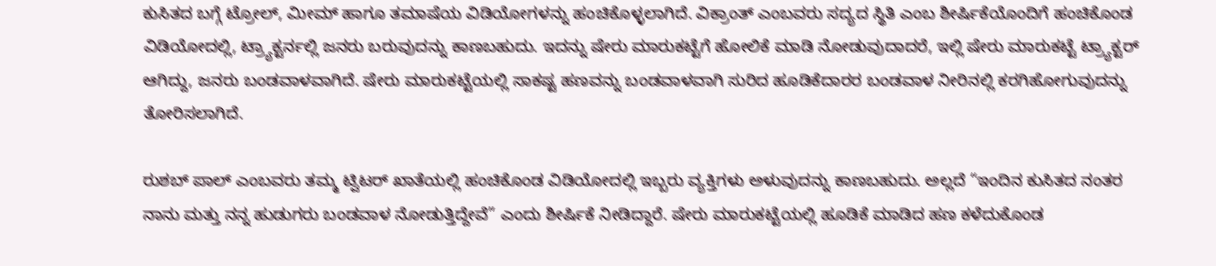ಕುಸಿತದ ಬಗ್ಗೆ ಟ್ರೋಲ್, ಮೀಮ್ ಹಾಗೂ ತಮಾಷೆಯ ವಿಡಿಯೋಗಳನ್ನು ಹಂಚಿಕೊಳ್ಳಲಾಗಿದೆ. ವಿಕ್ರಾಂತ್ ಎಂಬವರು ಸದ್ಯದ ಸ್ಥಿತಿ ಎಂಬ ಶೀರ್ಷಿಕೆಯೊಂದಿಗೆ ಹಂಚಿಕೊಂಡ ವಿಡಿಯೋದಲ್ಲಿ, ಟ್ರ್ಯಾಕ್ಟರ್ನಲ್ಲಿ ಜನರು ಬರುವುದನ್ನು ಕಾಣಬಹುದು. ಇದನ್ನು ಷೇರು ಮಾರುಕಟ್ಟೆಗೆ ಹೋಲಿಕೆ ಮಾಡಿ ನೋಡುವುದಾದರೆ, ಇಲ್ಲಿ ಷೇರು ಮಾರುಕಟ್ಟೆ ಟ್ರ್ಯಾಕ್ಟರ್ ಆಗಿದ್ದು, ಜನರು ಬಂಡವಾಳವಾಗಿದೆ. ಷೇರು ಮಾರುಕಟ್ಟೆಯಲ್ಲಿ ಸಾಕಷ್ಟ ಹಣವನ್ನು ಬಂಡವಾಳವಾಗಿ ಸುರಿದ ಹೂಡಿಕೆದಾರರ ಬಂಡವಾಳ ನೀರಿನಲ್ಲಿ ಕರಗಿಹೋಗುವುದನ್ನು ತೋರಿಸಲಾಗಿದೆ.

ರುಶಬ್ ಪಾಲ್ ಎಂಬವರು ತಮ್ಮ ಟ್ವಿಟರ್ ಖಾತೆಯಲ್ಲಿ ಹಂಚಿಕೊಂಡ ವಿಡಿಯೋದಲ್ಲಿ ಇಬ್ಬರು ವ್ಯಕ್ತಿಗಳು ಅಳುವುದನ್ನು ಕಾಣಬಹುದು. ಅಲ್ಲದೆ “ಇಂದಿನ ಕುಸಿತದ ನಂತರ ನಾನು ಮತ್ತು ನನ್ನ ಹುಡುಗರು ಬಂಡವಾಳ ನೋಡುತ್ತಿದ್ದೇವೆ” ಎಂದು ಶೀರ್ಷಿಕೆ ನೀಡಿದ್ದಾರೆ. ಷೇರು ಮಾರುಕಟ್ಟೆಯಲ್ಲಿ ಹೂಡಿಕೆ ಮಾಡಿದ ಹಣ ಕಳೆದುಕೊಂಡ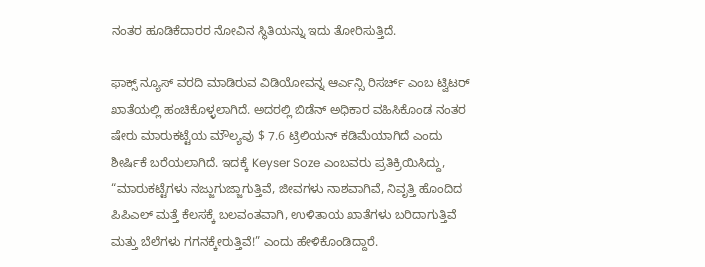ನಂತರ ಹೂಡಿಕೆದಾರರ ನೋವಿನ ಸ್ಥಿತಿಯನ್ನು ಇದು ತೋರಿಸುತ್ತಿದೆ.

ಫಾಕ್ಸ್ ನ್ಯೂಸ್ ವರದಿ ಮಾಡಿರುವ ವಿಡಿಯೋವನ್ನ ಆರ್ಎನ್ಸಿ ರಿಸರ್ಚ್ ಎಂಬ ಟ್ವಿಟರ್ ಖಾತೆಯಲ್ಲಿ ಹಂಚಿಕೊಳ್ಳಲಾಗಿದೆ. ಅದರಲ್ಲಿ ಬಿಡೆನ್ ಅಧಿಕಾರ ವಹಿಸಿಕೊಂಡ ನಂತರ ಷೇರು ಮಾರುಕಟ್ಟೆಯ ಮೌಲ್ಯವು $ 7.6 ಟ್ರಿಲಿಯನ್ ಕಡಿಮೆಯಾಗಿದೆ ಎಂದು ಶೀರ್ಷಿಕೆ ಬರೆಯಲಾಗಿದೆ. ಇದಕ್ಕೆ Keyser Soze ಎಂಬವರು ಪ್ರತಿಕ್ರಿಯಿಸಿದ್ದು, “ಮಾರುಕಟ್ಟೆಗಳು ನಜ್ಜುಗುಜ್ಜಾಗುತ್ತಿವೆ, ಜೀವಗಳು ನಾಶವಾಗಿವೆ, ನಿವೃತ್ತಿ ಹೊಂದಿದ ಪಿಪಿಎಲ್ ಮತ್ತೆ ಕೆಲಸಕ್ಕೆ ಬಲವಂತವಾಗಿ, ಉಳಿತಾಯ ಖಾತೆಗಳು ಬರಿದಾಗುತ್ತಿವೆ ಮತ್ತು ಬೆಲೆಗಳು ಗಗನಕ್ಕೇರುತ್ತಿವೆ!” ಎಂದು ಹೇಳಿಕೊಂಡಿದ್ದಾರೆ.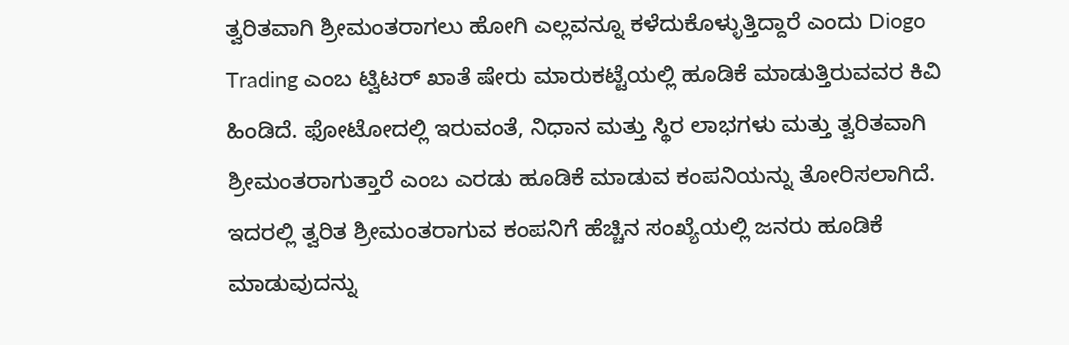ತ್ವರಿತವಾಗಿ ಶ್ರೀಮಂತರಾಗಲು ಹೋಗಿ ಎಲ್ಲವನ್ನೂ ಕಳೆದುಕೊಳ್ಳುತ್ತಿದ್ದಾರೆ ಎಂದು Diogo Trading ಎಂಬ ಟ್ವಿಟರ್ ಖಾತೆ ಷೇರು ಮಾರುಕಟ್ಟೆಯಲ್ಲಿ ಹೂಡಿಕೆ ಮಾಡುತ್ತಿರುವವರ ಕಿವಿ ಹಿಂಡಿದೆ. ಫೋಟೋದಲ್ಲಿ ಇರುವಂತೆ, ನಿಧಾನ ಮತ್ತು ಸ್ಥಿರ ಲಾಭಗಳು ಮತ್ತು ತ್ವರಿತವಾಗಿ ಶ್ರೀಮಂತರಾಗುತ್ತಾರೆ ಎಂಬ ಎರಡು ಹೂಡಿಕೆ ಮಾಡುವ ಕಂಪನಿಯನ್ನು ತೋರಿಸಲಾಗಿದೆ. ಇದರಲ್ಲಿ ತ್ವರಿತ ಶ್ರೀಮಂತರಾಗುವ ಕಂಪನಿಗೆ ಹೆಚ್ಚಿನ ಸಂಖ್ಯೆಯಲ್ಲಿ ಜನರು ಹೂಡಿಕೆ ಮಾಡುವುದನ್ನು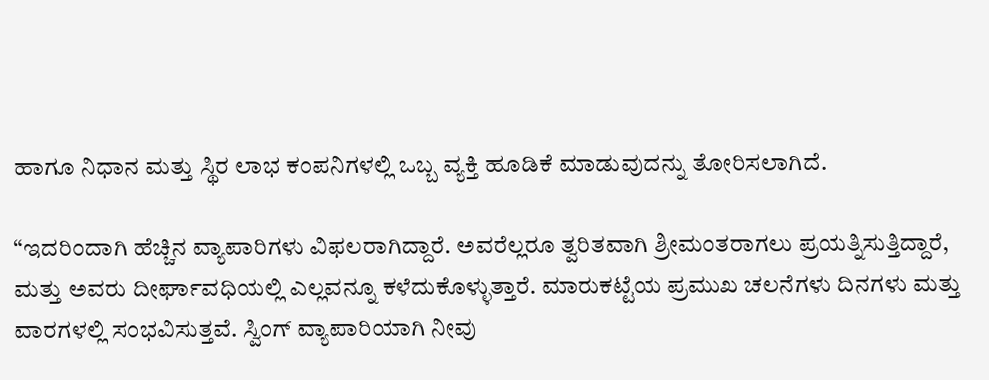ಹಾಗೂ ನಿಧಾನ ಮತ್ತು ಸ್ಥಿರ ಲಾಭ ಕಂಪನಿಗಳಲ್ಲಿ ಒಬ್ಬ ವ್ಯಕ್ತಿ ಹೂಡಿಕೆ ಮಾಡುವುದನ್ನು ತೋರಿಸಲಾಗಿದೆ.

“ಇದರಿಂದಾಗಿ ಹೆಚ್ಚಿನ ವ್ಯಾಪಾರಿಗಳು ವಿಫಲರಾಗಿದ್ದಾರೆ. ಅವರೆಲ್ಲರೂ ತ್ವರಿತವಾಗಿ ಶ್ರೀಮಂತರಾಗಲು ಪ್ರಯತ್ನಿಸುತ್ತಿದ್ದಾರೆ, ಮತ್ತು ಅವರು ದೀರ್ಘಾವಧಿಯಲ್ಲಿ ಎಲ್ಲವನ್ನೂ ಕಳೆದುಕೊಳ್ಳುತ್ತಾರೆ. ಮಾರುಕಟ್ಟೆಯ ಪ್ರಮುಖ ಚಲನೆಗಳು ದಿನಗಳು ಮತ್ತು ವಾರಗಳಲ್ಲಿ ಸಂಭವಿಸುತ್ತವೆ. ಸ್ವಿಂಗ್ ವ್ಯಾಪಾರಿಯಾಗಿ ನೀವು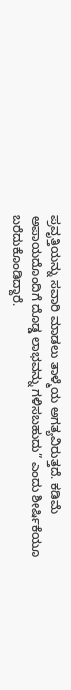ಪ್ರವೃತ್ತಿಯನ್ನು ಸವಾರಿ ಮಾಡಲು ತಾಳ್ಮೆಯ ಅಗತ್ಯವಿರುತ್ತದೆ. ಕಡಿಮೆ ಅಪಾಯದೊಂದಿಗೆ ದೊಡ್ಡ ಲಾಭವನ್ನು ಗಳಿಸಬಹುದು” ಎಂದು ಶೀರ್ಷಿಕೆಯೂ ಬರೆದುಕೊಂಡಿದ್ದಾರೆ.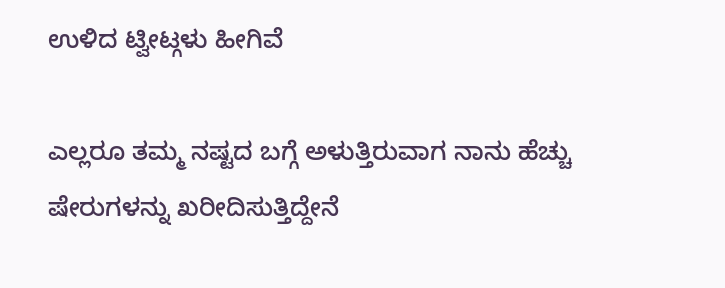ಉಳಿದ ಟ್ವೀಟ್ಗಳು ಹೀಗಿವೆ

ಎಲ್ಲರೂ ತಮ್ಮ ನಷ್ಟದ ಬಗ್ಗೆ ಅಳುತ್ತಿರುವಾಗ ನಾನು ಹೆಚ್ಚು ಷೇರುಗಳನ್ನು ಖರೀದಿಸುತ್ತಿದ್ದೇನೆ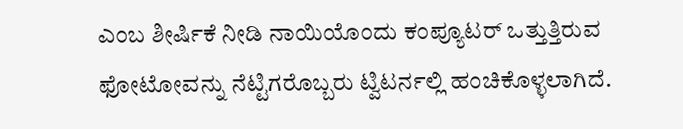ಎಂಬ ಶೀರ್ಷಿಕೆ ನೀಡಿ ನಾಯಿಯೊಂದು ಕಂಪ್ಯೂಟರ್ ಒತ್ತುತ್ತಿರುವ ಫೋಟೋವನ್ನು ನೆಟ್ಟಿಗರೊಬ್ಬರು ಟ್ವಿಟರ್ನಲ್ಲಿ ಹಂಚಿಕೊಳ್ಳಲಾಗಿದೆ.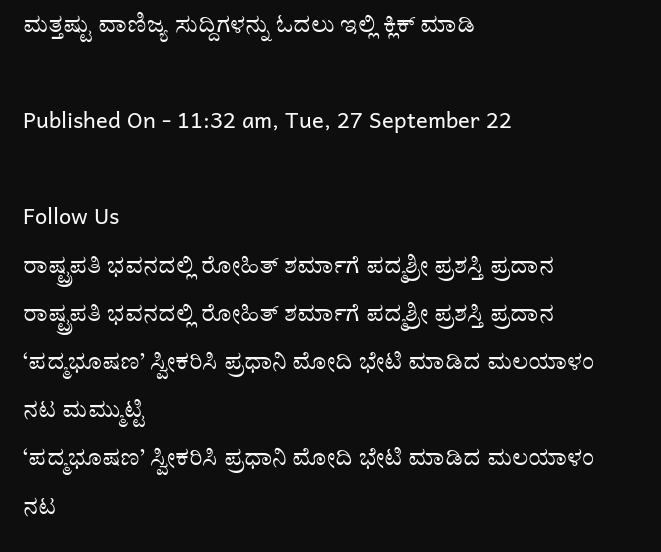ಮತ್ತಷ್ಟು ವಾಣಿಜ್ಯ ಸುದ್ದಿಗಳನ್ನು ಓದಲು ಇಲ್ಲಿ ಕ್ಲಿಕ್ ಮಾಡಿ

Published On - 11:32 am, Tue, 27 September 22

Follow Us
ರಾಷ್ಟ್ರಪತಿ ಭವನದಲ್ಲಿ ರೋಹಿತ್ ಶರ್ಮಾಗೆ ಪದ್ಮಶ್ರೀ ಪ್ರಶಸ್ತಿ ಪ್ರದಾನ
ರಾಷ್ಟ್ರಪತಿ ಭವನದಲ್ಲಿ ರೋಹಿತ್ ಶರ್ಮಾಗೆ ಪದ್ಮಶ್ರೀ ಪ್ರಶಸ್ತಿ ಪ್ರದಾನ
‘ಪದ್ಮಭೂಷಣ’ ಸ್ವೀಕರಿಸಿ ಪ್ರಧಾನಿ ಮೋದಿ ಭೇಟಿ ಮಾಡಿದ ಮಲಯಾಳಂ ನಟ ಮಮ್ಮುಟ್ಟಿ
‘ಪದ್ಮಭೂಷಣ’ ಸ್ವೀಕರಿಸಿ ಪ್ರಧಾನಿ ಮೋದಿ ಭೇಟಿ ಮಾಡಿದ ಮಲಯಾಳಂ ನಟ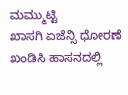ಮಮ್ಮುಟ್ಟಿ
ಖಾಸಗಿ ಏಜೆನ್ಸಿ ಧೋರಣೆ ಖಂಡಿಸಿ ಹಾಸನದಲ್ಲಿ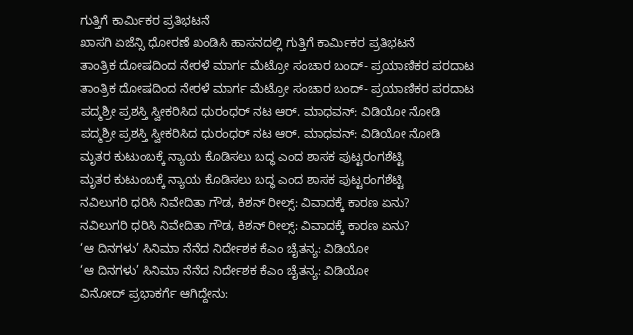ಗುತ್ತಿಗೆ ಕಾರ್ಮಿಕರ ಪ್ರತಿಭಟನೆ
ಖಾಸಗಿ ಏಜೆನ್ಸಿ ಧೋರಣೆ ಖಂಡಿಸಿ ಹಾಸನದಲ್ಲಿ ಗುತ್ತಿಗೆ ಕಾರ್ಮಿಕರ ಪ್ರತಿಭಟನೆ
ತಾಂತ್ರಿಕ ದೋಷದಿಂದ ನೇರಳೆ ಮಾರ್ಗ ಮೆಟ್ರೋ ಸಂಚಾರ ಬಂದ್- ಪ್ರಯಾಣಿಕರ ಪರದಾಟ
ತಾಂತ್ರಿಕ ದೋಷದಿಂದ ನೇರಳೆ ಮಾರ್ಗ ಮೆಟ್ರೋ ಸಂಚಾರ ಬಂದ್- ಪ್ರಯಾಣಿಕರ ಪರದಾಟ
ಪದ್ಮಶ್ರೀ ಪ್ರಶಸ್ತಿ ಸ್ವೀಕರಿಸಿದ ಧುರಂಧರ್ ನಟ ಆರ್. ಮಾಧವನ್: ವಿಡಿಯೋ ನೋಡಿ
ಪದ್ಮಶ್ರೀ ಪ್ರಶಸ್ತಿ ಸ್ವೀಕರಿಸಿದ ಧುರಂಧರ್ ನಟ ಆರ್. ಮಾಧವನ್: ವಿಡಿಯೋ ನೋಡಿ
ಮೃತರ ಕುಟುಂಬಕ್ಕೆ ನ್ಯಾಯ ಕೊಡಿಸಲು ಬದ್ಧ ಎಂದ ಶಾಸಕ ಪುಟ್ಟರಂಗಶೆಟ್ಟಿ
ಮೃತರ ಕುಟುಂಬಕ್ಕೆ ನ್ಯಾಯ ಕೊಡಿಸಲು ಬದ್ಧ ಎಂದ ಶಾಸಕ ಪುಟ್ಟರಂಗಶೆಟ್ಟಿ
ನವಿಲುಗರಿ ಧರಿಸಿ ನಿವೇದಿತಾ ಗೌಡ, ಕಿಶನ್ ರೀಲ್ಸ್: ವಿವಾದಕ್ಕೆ ಕಾರಣ ಏನು?
ನವಿಲುಗರಿ ಧರಿಸಿ ನಿವೇದಿತಾ ಗೌಡ, ಕಿಶನ್ ರೀಲ್ಸ್: ವಿವಾದಕ್ಕೆ ಕಾರಣ ಏನು?
‘ಆ ದಿನಗಳು’ ಸಿನಿಮಾ ನೆನೆದ ನಿರ್ದೇಶಕ ಕೆಎಂ ಚೈತನ್ಯ: ವಿಡಿಯೋ
‘ಆ ದಿನಗಳು’ ಸಿನಿಮಾ ನೆನೆದ ನಿರ್ದೇಶಕ ಕೆಎಂ ಚೈತನ್ಯ: ವಿಡಿಯೋ
ವಿನೋದ್ ಪ್ರಭಾಕರ್ಗೆ ಆಗಿದ್ದೇನು: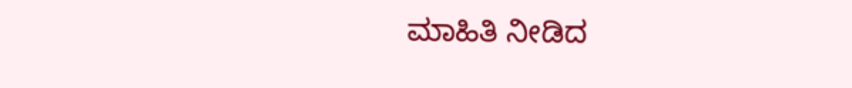ಮಾಹಿತಿ ನೀಡಿದ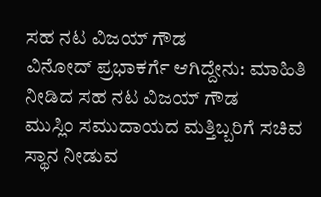ಸಹ ನಟ ವಿಜಯ್ ಗೌಡ
ವಿನೋದ್ ಪ್ರಭಾಕರ್ಗೆ ಆಗಿದ್ದೇನು: ಮಾಹಿತಿ ನೀಡಿದ ಸಹ ನಟ ವಿಜಯ್ ಗೌಡ
ಮುಸ್ಲಿಂ ಸಮುದಾಯದ ಮತ್ತಿಬ್ಬರಿಗೆ ಸಚಿವ ಸ್ಥಾನ ನೀಡುವ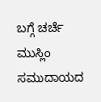ಬಗ್ಗೆ ಚರ್ಚೆ
ಮುಸ್ಲಿಂ ಸಮುದಾಯದ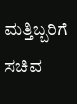ಮತ್ತಿಬ್ಬರಿಗೆ ಸಚಿವ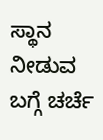ಸ್ಥಾನ ನೀಡುವ ಬಗ್ಗೆ ಚರ್ಚೆ